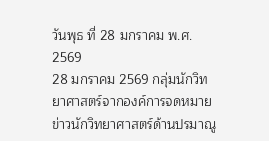วันพุธ ที่ 28 มกราคม พ.ศ. 2569
28 มกราคม 2569 กลุ่มนักวิทยาศาสตร์จากองค์การจดหมายข่าวนักวิทยาศาสตร์ด้านปรมาณู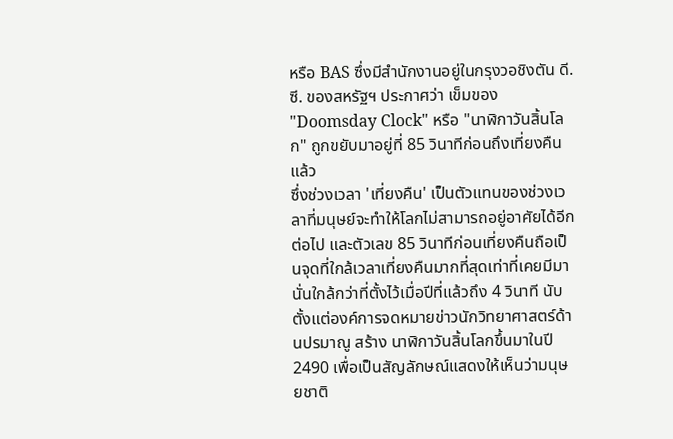หรือ BAS ซึ่งมีสำนักงานอยู่ในกรุงวอชิงตัน ดี.ซี. ของสหรัฐฯ ประกาศว่า เข็มของ "Doomsday Clock" หรือ "นาฬิกาวันสิ้นโลก" ถูกขยับมาอยู่ที่ 85 วินาทีก่อนถึงเที่ยงคืนแล้ว
ซึ่งช่วงเวลา 'เที่ยงคืน' เป็นตัวแทนของช่วงเวลาที่มนุษย์จะทำให้โลกไม่สามารถอยู่อาศัยได้อีกต่อไป และตัวเลข 85 วินาทีก่อนเที่ยงคืนถือเป็นจุดที่ใกล้เวลาเที่ยงคืนมากที่สุดเท่าที่เคยมีมา นั่นใกล้กว่าที่ตั้งไว้เมื่อปีที่แล้วถึง 4 วินาที นับตั้งแต่องค์การจดหมายข่าวนักวิทยาศาสตร์ด้านปรมาณู สร้าง นาฬิกาวันสิ้นโลกขึ้นมาในปี 2490 เพื่อเป็นสัญลักษณ์แสดงให้เห็นว่ามนุษยชาติ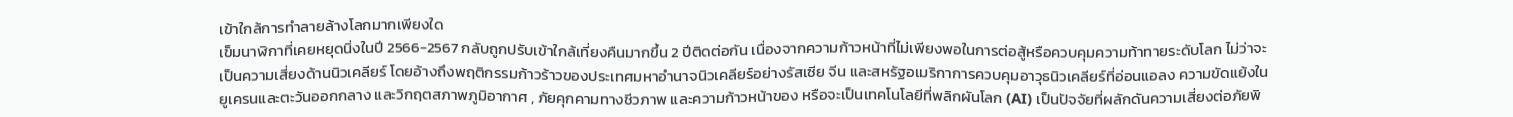เข้าใกล้การทำลายล้างโลกมากเพียงใด
เข็มนาฬิกาที่เคยหยุดนิ่งในปี 2566-2567 กลับถูกปรับเข้าใกล้เที่ยงคืนมากขึ้น 2 ปีติดต่อกัน เนื่องจากความก้าวหน้าที่ไม่เพียงพอในการต่อสู้หรือควบคุมความท้าทายระดับโลก ไม่ว่าจะเป็นความเสี่ยงด้านนิวเคลียร์ โดยอ้างถึงพฤติกรรมก้าวร้าวของประเทศมหาอำนาจนิวเคลียร์อย่างรัสเซีย จีน และสหรัฐอเมริกาการควบคุมอาวุธนิวเคลียร์ที่อ่อนแอลง ความขัดแย้งในยูเครนและตะวันออกกลาง และวิกฤตสภาพภูมิอากาศ , ภัยคุกคามทางชีวภาพ และความก้าวหน้าของ หรือจะเป็นเทคโนโลยีที่พลิกผันโลก (AI) เป็นปัจจัยที่ผลักดันความเสี่ยงต่อภัยพิ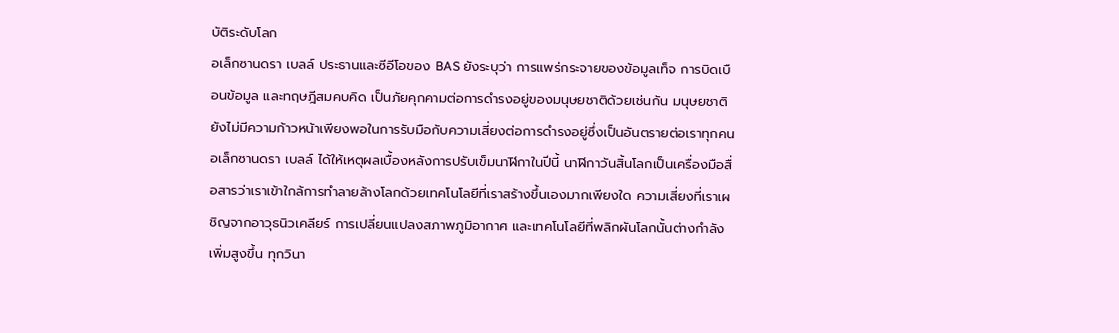บัติระดับโลก
อเล็กซานดรา เบลล์ ประธานและซีอีโอของ BAS ยังระบุว่า การแพร่กระจายของข้อมูลเท็จ การบิดเบือนข้อมูล และทฤษฎีสมคบคิด เป็นภัยคุกคามต่อการดำรงอยู่ของมนุษยชาติด้วยเช่นกัน มนุษยชาติยังไม่มีความก้าวหน้าเพียงพอในการรับมือกับความเสี่ยงต่อการดำรงอยู่ซึ่งเป็นอันตรายต่อเราทุกคน
อเล็กซานดรา เบลล์ ได้ให้เหตุผลเบื้องหลังการปรับเข็มนาฬิกาในปีนี้ นาฬิกาวันสิ้นโลกเป็นเครื่องมือสื่อสารว่าเราเข้าใกล้การทำลายล้างโลกด้วยเทคโนโลยีที่เราสร้างขึ้นเองมากเพียงใด ความเสี่ยงที่เราเผชิญจากอาวุธนิวเคลียร์ การเปลี่ยนแปลงสภาพภูมิอากาศ และเทคโนโลยีที่พลิกผันโลกนั้นต่างกำลังเพิ่มสูงขึ้น ทุกวินา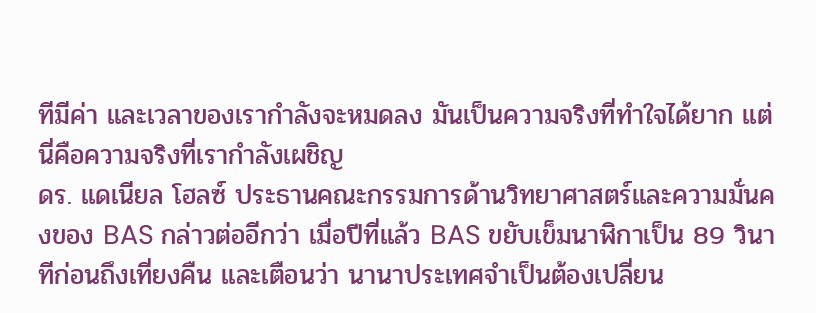ทีมีค่า และเวลาของเรากำลังจะหมดลง มันเป็นความจริงที่ทำใจได้ยาก แต่นี่คือความจริงที่เรากำลังเผชิญ
ดร. แดเนียล โฮลซ์ ประธานคณะกรรมการด้านวิทยาศาสตร์และความมั่นคงของ BAS กล่าวต่ออีกว่า เมื่อปีที่แล้ว BAS ขยับเข็มนาฬิกาเป็น 89 วินาทีก่อนถึงเที่ยงคืน และเตือนว่า นานาประเทศจำเป็นต้องเปลี่ยน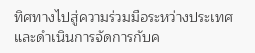ทิศทางไปสู่ความร่วมมือระหว่างประเทศ และดำเนินการจัดการกับค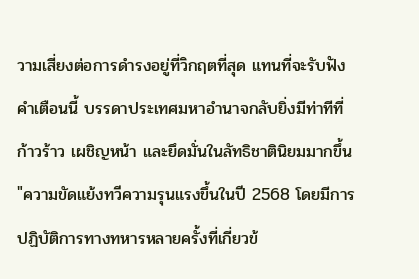วามเสี่ยงต่อการดำรงอยู่ที่วิกฤตที่สุด แทนที่จะรับฟังคำเตือนนี้ บรรดาประเทศมหาอำนาจกลับยิ่งมีท่าทีที่ก้าวร้าว เผชิญหน้า และยึดมั่นในลัทธิชาตินิยมมากขึ้น
"ความขัดแย้งทวีความรุนแรงขึ้นในปี 2568 โดยมีการปฏิบัติการทางทหารหลายครั้งที่เกี่ยวข้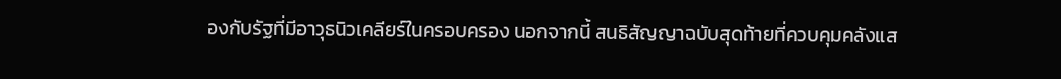องกับรัฐที่มีอาวุธนิวเคลียร์ในครอบครอง นอกจากนี้ สนธิสัญญาฉบับสุดท้ายที่ควบคุมคลังแส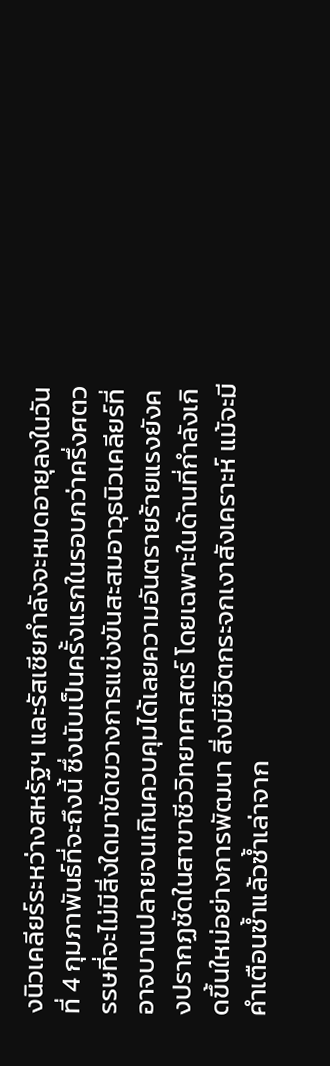งนิวเคลียร์ระหว่างสหรัฐฯ และรัสเซียกำลังจะหมดอายุลงในวันที่ 4 กุมภาพันธ์ที่จะถึงนี้ ซึ่งนับเป็นครั้งแรกในรอบกว่าครึ่งศตวรรษที่จะไม่มีสิ่งใดมาขัดขวางการแข่งขันสะสมอาวุธนิวเคลียร์ที่อาจบานปลายจนเกินควบคุมได้เลยความอันตรายร้ายแรงยังคงปรากฏชัดในสาขาชีววิทยาศาสตร์ โดยเฉพาะในด้านที่กำลังเกิดขึ้นใหม่อย่างการพัฒนา สิ่งมีชีวิตกระจกเงาสังเคราะห์ แม้จะมีคำเตือนซ้ำแล้วซ้ำเล่าจาก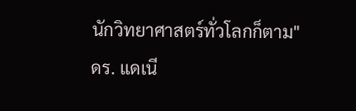นักวิทยาศาสตร์ทั่วโลกก็ตาม"
ดร. แดเนี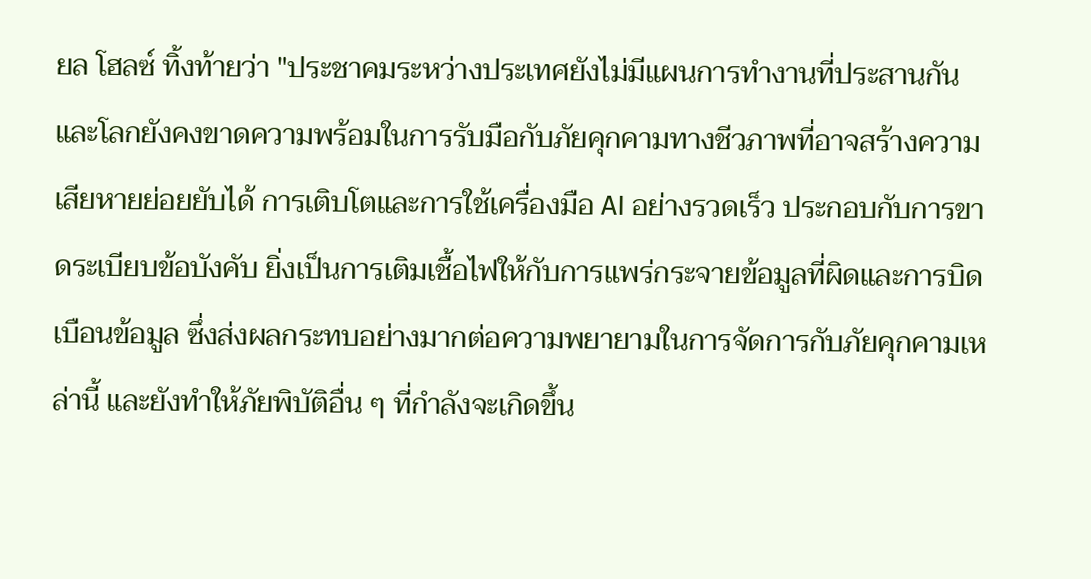ยล โฮลซ์ ทิ้งท้ายว่า "ประชาคมระหว่างประเทศยังไม่มีแผนการทำงานที่ประสานกัน และโลกยังคงขาดความพร้อมในการรับมือกับภัยคุกคามทางชีวภาพที่อาจสร้างความเสียหายย่อยยับได้ การเติบโตและการใช้เครื่องมือ AI อย่างรวดเร็ว ประกอบกับการขาดระเบียบข้อบังคับ ยิ่งเป็นการเติมเชื้อไฟให้กับการแพร่กระจายข้อมูลที่ผิดและการบิดเบือนข้อมูล ซึ่งส่งผลกระทบอย่างมากต่อความพยายามในการจัดการกับภัยคุกคามเหล่านี้ และยังทำให้ภัยพิบัติอื่น ๆ ที่กำลังจะเกิดขึ้น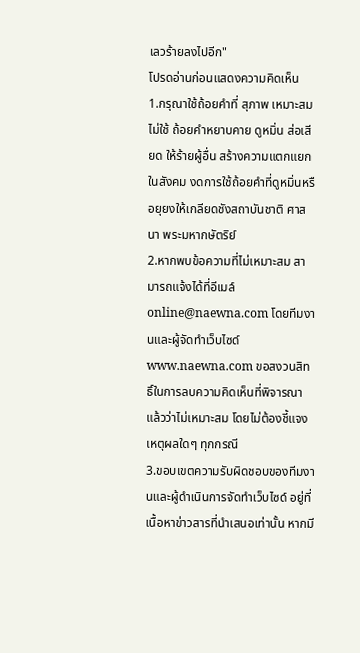เลวร้ายลงไปอีก"
โปรดอ่านก่อนแสดงความคิดเห็น
1.กรุณาใช้ถ้อยคำที่ สุภาพ เหมาะสม ไม่ใช้ ถ้อยคำหยาบคาย ดูหมิ่น ส่อเสียด ให้ร้ายผู้อื่น สร้างความแตกแยกในสังคม งดการใช้ถ้อยคำที่ดูหมิ่นหรือยุยงให้เกลียดชังสถาบันชาติ ศาสนา พระมหากษัตริย์
2.หากพบข้อความที่ไม่เหมาะสม สามารถแจ้งได้ที่อีเมล์ online@naewna.com โดยทีมงานและผู้จัดทำเว็บไซด์ www.naewna.com ขอสงวนสิทธิ์ในการลบความคิดเห็นที่พิจารณาแล้วว่าไม่เหมาะสม โดยไม่ต้องชี้แจงเหตุผลใดๆ ทุกกรณี
3.ขอบเขตความรับผิดชอบของทีมงานและผู้ดำเนินการจัดทำเว็บไซด์ อยู่ที่เนื้อหาข่าวสารที่นำเสนอเท่านั้น หากมี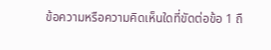ข้อความหรือความคิดเห็นใดที่ขัดต่อข้อ 1 ถื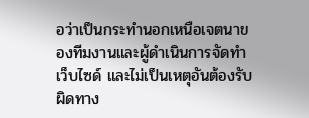อว่าเป็นกระทำนอกเหนือเจตนาของทีมงานและผู้ดำเนินการจัดทำเว็บไซด์ และไม่เป็นเหตุอันต้องรับผิดทาง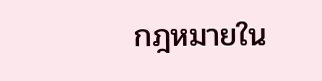กฎหมายใน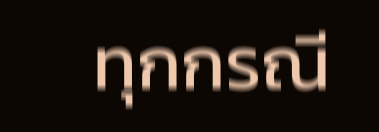ทุกกรณี